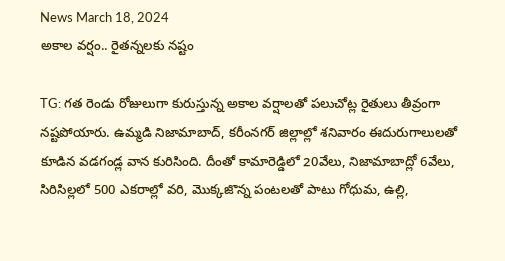News March 18, 2024
అకాల వర్షం.. రైతన్నలకు నష్టం

TG: గత రెండు రోజులుగా కురుస్తున్న అకాల వర్షాలతో పలుచోట్ల రైతులు తీవ్రంగా నష్టపోయారు. ఉమ్మడి నిజామాబాద్, కరీంనగర్ జిల్లాల్లో శనివారం ఈదురుగాలులతో కూడిన వడగండ్ల వాన కురిసింది. దీంతో కామారెడ్డిలో 20వేలు, నిజామాబాద్లో 6వేలు, సిరిసిల్లలో 500 ఎకరాల్లో వరి, మొక్కజొన్న పంటలతో పాటు గోధుమ, ఉల్లి,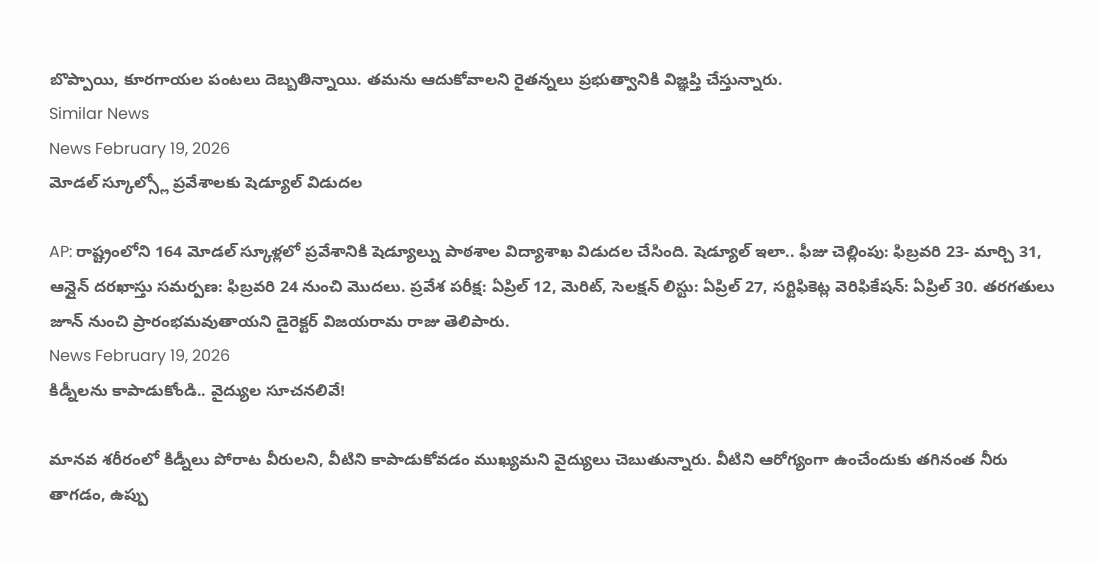బొప్పాయి, కూరగాయల పంటలు దెబ్బతిన్నాయి. తమను ఆదుకోవాలని రైతన్నలు ప్రభుత్వానికి విజ్ఞప్తి చేస్తున్నారు.
Similar News
News February 19, 2026
మోడల్ స్కూల్స్లో ప్రవేశాలకు షెడ్యూల్ విడుదల

AP: రాష్ట్రంలోని 164 మోడల్ స్కూళ్లలో ప్రవేశానికి షెడ్యూల్ను పాఠశాల విద్యాశాఖ విడుదల చేసింది. షెడ్యూల్ ఇలా.. ఫీజు చెల్లింపు: ఫిబ్రవరి 23- మార్చి 31, ఆన్లైన్ దరఖాస్తు సమర్పణ: ఫిబ్రవరి 24 నుంచి మొదలు. ప్రవేశ పరీక్ష: ఏప్రిల్ 12, మెరిట్, సెలక్షన్ లిస్టు: ఏప్రిల్ 27, సర్టిఫికెట్ల వెరిఫికేషన్: ఏప్రిల్ 30. తరగతులు జూన్ నుంచి ప్రారంభమవుతాయని డైరెక్టర్ విజయరామ రాజు తెలిపారు.
News February 19, 2026
కిడ్నీలను కాపాడుకోండి.. వైద్యుల సూచనలివే!

మానవ శరీరంలో కిడ్నీలు పోరాట వీరులని, వీటిని కాపాడుకోవడం ముఖ్యమని వైద్యులు చెబుతున్నారు. వీటిని ఆరోగ్యంగా ఉంచేందుకు తగినంత నీరు తాగడం, ఉప్పు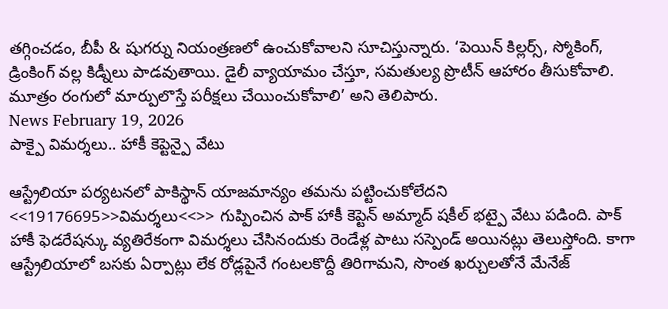తగ్గించడం, బీపీ & షుగర్ను నియంత్రణలో ఉంచుకోవాలని సూచిస్తున్నారు. ‘పెయిన్ కిల్లర్స్, స్మోకింగ్, డ్రింకింగ్ వల్ల కిడ్నీలు పాడవుతాయి. డైలీ వ్యాయామం చేస్తూ, సమతుల్య ప్రొటీన్ ఆహారం తీసుకోవాలి. మూత్రం రంగులో మార్పులొస్తే పరీక్షలు చేయించుకోవాలి’ అని తెలిపారు.
News February 19, 2026
పాక్పై విమర్శలు.. హాకీ కెప్టెన్పై వేటు

ఆస్ట్రేలియా పర్యటనలో పాకిస్థాన్ యాజమాన్యం తమను పట్టించుకోలేదని <<19176695>>విమర్శలు<<>> గుప్పించిన పాక్ హాకీ కెప్టెన్ అమ్మాద్ షకీల్ భట్పై వేటు పడింది. పాక్ హాకీ ఫెడరేషన్కు వ్యతిరేకంగా విమర్శలు చేసినందుకు రెండేళ్ల పాటు సస్పెండ్ అయినట్లు తెలుస్తోంది. కాగా ఆస్ట్రేలియాలో బసకు ఏర్పాట్లు లేక రోడ్లపైనే గంటలకొద్దీ తిరిగామని, సొంత ఖర్చులతోనే మేనేజ్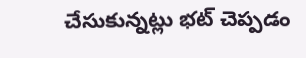చేసుకున్నట్లు భట్ చెప్పడం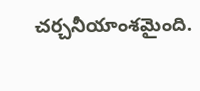చర్చనీయాంశమైంది.